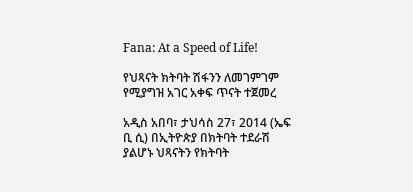Fana: At a Speed of Life!

የህጻናት ክትባት ሽፋንን ለመገምገም የሚያግዝ አገር አቀፍ ጥናት ተጀመረ

አዲስ አበባ፣ ታህሳስ 27፣ 2014 (ኤፍ ቢ ሲ) በኢትዮጵያ በክትባት ተደራሽ ያልሆኑ ህጻናትን የክትባት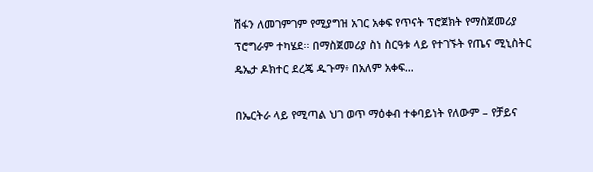ሽፋን ለመገምገም የሚያግዝ አገር አቀፍ የጥናት ፕሮጀክት የማስጀመሪያ ፕሮግራም ተካሄደ፡፡ በማስጀመሪያ ስነ ስርዓቱ ላይ የተገኙት የጤና ሚኒስትር ዴኤታ ዶክተር ደረጄ ዱጉማ፥ በአለም አቀፍ…

በኤርትራ ላይ የሚጣል ህገ ወጥ ማዕቀብ ተቀባይነት የለውም – የቻይና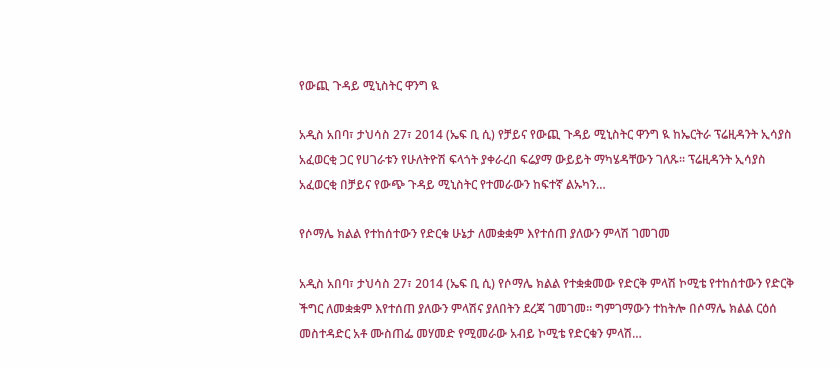የውጪ ጉዳይ ሚኒስትር ዋንግ ዪ

አዲስ አበባ፣ ታህሳስ 27፣ 2014 (ኤፍ ቢ ሲ) የቻይና የውጪ ጉዳይ ሚኒስትር ዋንግ ዪ ከኤርትራ ፕሬዚዳንት ኢሳያስ አፈወርቂ ጋር የሀገራቱን የሁለትዮሽ ፍላጎት ያቀራረበ ፍሬያማ ውይይት ማካሄዳቸውን ገለጹ፡፡ ፕሬዚዳንት ኢሳያስ አፈወርቂ በቻይና የውጭ ጉዳይ ሚኒስትር የተመራውን ከፍተኛ ልኡካን…

የሶማሌ ክልል የተከሰተውን የድርቁ ሁኔታ ለመቋቋም እየተሰጠ ያለውን ምላሽ ገመገመ

አዲስ አበባ፣ ታህሳስ 27፣ 2014 (ኤፍ ቢ ሲ) የሶማሌ ክልል የተቋቋመው የድርቅ ምላሽ ኮሚቴ የተከሰተውን የድርቅ ችግር ለመቋቋም እየተሰጠ ያለውን ምላሽና ያለበትን ደረጃ ገመገመ፡፡ ግምገማውን ተከትሎ በሶማሌ ክልል ርዕሰ መስተዳድር አቶ ሙስጠፌ መሃመድ የሚመራው አብይ ኮሚቴ የድርቁን ምላሽ…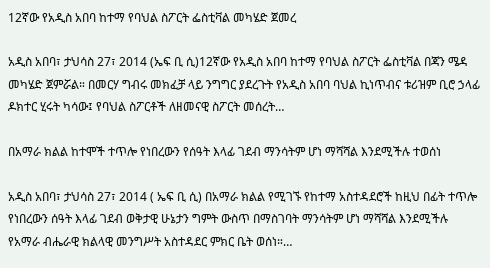12ኛው የአዲስ አበባ ከተማ የባህል ስፖርት ፌስቲቫል መካሄድ ጀመረ

አዲስ አበባ፣ ታህሳስ 27፣ 2014 (ኤፍ ቢ ሲ)12ኛው የአዲስ አበባ ከተማ የባህል ስፖርት ፌስቲቫል በጃን ሜዳ መካሄድ ጀምሯል። በመርሃ ግብሩ መክፈቻ ላይ ንግግር ያደረጉት የአዲስ አበባ ባህል ኪነጥብና ቱሪዝም ቢሮ ኃላፊ ዶክተር ሂሩት ካሳው፤ የባህል ስፖርቶች ለዘመናዊ ስፖርት መሰረት…

በአማራ ክልል ከተሞች ተጥሎ የነበረውን የሰዓት እላፊ ገደብ ማንሳትም ሆነ ማሻሻል እንደሚችሉ ተወሰነ

አዲስ አበባ፣ ታህሳስ 27፣ 2014 ( ኤፍ ቢ ሲ) በአማራ ክልል የሚገኙ የከተማ አስተዳደሮች ከዚህ በፊት ተጥሎ የነበረውን ሰዓት እላፊ ገደብ ወቅታዊ ሁኔታን ግምት ውስጥ በማስገባት ማንሳትም ሆነ ማሻሻል እንደሚችሉ የአማራ ብሔራዊ ክልላዊ መንግሥት አስተዳደር ምክር ቤት ወሰነ።…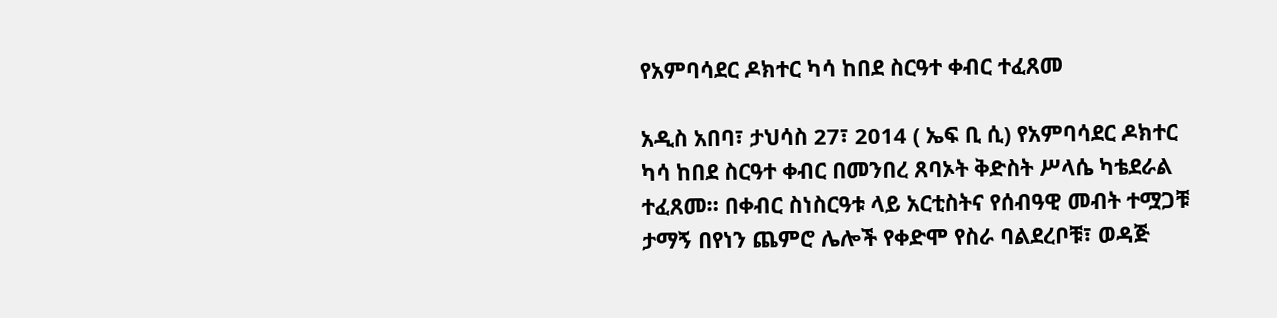የአምባሳደር ዶክተር ካሳ ከበደ ስርዓተ ቀብር ተፈጸመ

አዲስ አበባ፣ ታህሳስ 27፣ 2014 ( ኤፍ ቢ ሲ) የአምባሳደር ዶክተር ካሳ ከበደ ስርዓተ ቀብር በመንበረ ጸባኦት ቅድስት ሥላሴ ካቴደራል ተፈጸመ። በቀብር ስነስርዓቱ ላይ አርቲስትና የሰብዓዊ መብት ተሟጋቹ ታማኝ በየነን ጨምሮ ሌሎች የቀድሞ የስራ ባልደረቦቹ፣ ወዳጅ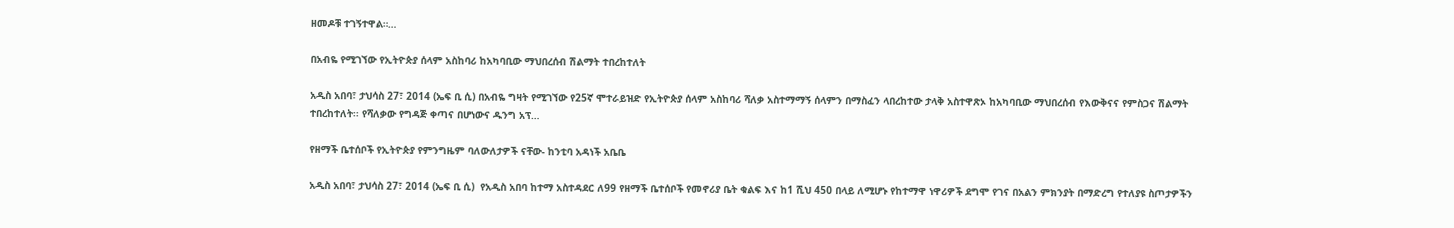ዘመዶቹ ተገኝተዋል።…

በአብዬ የሚገኘው የኢትዮጵያ ሰላም አስከባሪ ከአካባቢው ማህበረሰብ ሽልማት ተበረከተለት

አዲስ አበባ፣ ታህሳስ 27፣ 2014 (ኤፍ ቢ ሲ) በአብዬ ግዛት የሚገኘው የ25ኛ ሞተራይዝድ የኢትዮጵያ ሰላም አስከባሪ ሻለቃ አስተማማኝ ሰላምን በማስፈን ላበረከተው ታላቅ አስተዋጽኦ ከአካባቢው ማህበረሰብ የእውቅናና የምስጋና ሽልማት ተበረከተለት፡፡ የሻለቃው የግዳጅ ቀጣና በሆነውና ዱንግ አፕ…

የዘማች ቤተሰቦች የኢትዮጵያ የምንግዜም ባለውለታዎች ናቸው- ከንቲባ አዳነች አቤቤ

አዲስ አበባ፣ ታህሳስ 27፣ 2014 (ኤፍ ቢ ሲ)  የአዲስ አበባ ከተማ አስተዳደር ለ99 የዘማች ቤተሰቦች የመኖሪያ ቤት ቁልፍ እና ከ1 ሺህ 450 በላይ ለሚሆኑ የከተማዋ ነዋሪዎች ደግሞ የገና በአልን ምክንያት በማድረግ የተለያዩ ስጦታዎችን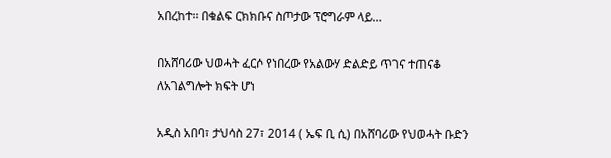አበረከተ፡፡ በቁልፍ ርክክቡና ስጦታው ፕሮግራም ላይ…

በአሸባሪው ህወሓት ፈርሶ የነበረው የአልውሃ ድልድይ ጥገና ተጠናቆ ለአገልግሎት ክፍት ሆነ

አዲስ አበባ፣ ታህሳስ 27፣ 2014 ( ኤፍ ቢ ሲ) በአሸባሪው የህወሓት ቡድን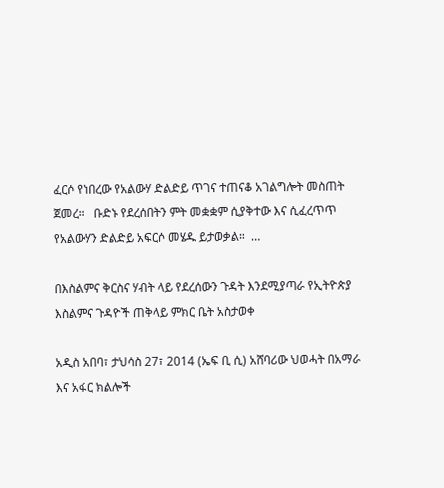ፈርሶ የነበረው የአልውሃ ድልድይ ጥገና ተጠናቆ አገልግሎት መስጠት ጀመረ።   ቡድኑ የደረሰበትን ምት መቋቋም ሲያቅተው እና ሲፈረጥጥ የአልውሃን ድልድይ አፍርሶ መሄዱ ይታወቃል።  …

በእስልምና ቅርስና ሃብት ላይ የደረሰውን ጉዳት እንደሚያጣራ የኢትዮጵያ እስልምና ጉዳዮች ጠቅላይ ምክር ቤት አስታወቀ

አዲስ አበባ፣ ታህሳስ 27፣ 2014 (ኤፍ ቢ ሲ) አሸባሪው ህወሓት በአማራ እና አፋር ክልሎች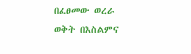በፈፀመው ወረራ ወቅት በእስልምና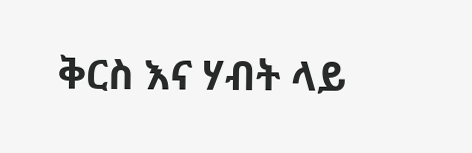ቅርስ እና ሃብት ላይ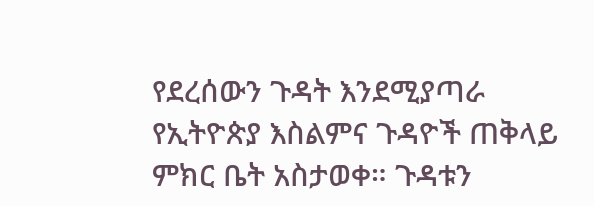የደረሰውን ጉዳት እንደሚያጣራ የኢትዮጵያ እስልምና ጉዳዮች ጠቅላይ ምክር ቤት አስታወቀ። ጉዳቱን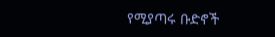የሚያጣሩ ቡድኖች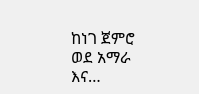ከነገ ጀምሮ ወደ አማራ እና…